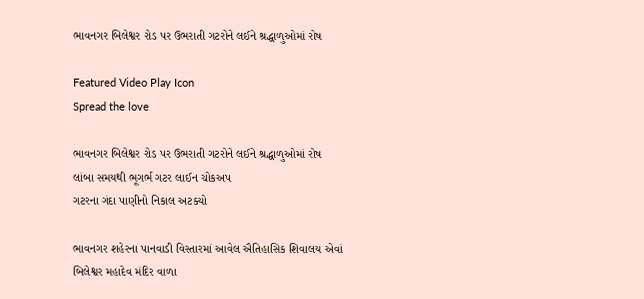ભાવનગર બિલેશ્વર રોડ પર ઉભરાતી ગટરોને લઈને શ્રદ્ધાળુઓમાં રોષ

Featured Video Play Icon
Spread the love

ભાવનગર બિલેશ્વર રોડ પર ઉભરાતી ગટરોને લઈને શ્રદ્ધાળુઓમાં રોષ
લાંબા સમયથી ભૂગર્ભ ગટર લાઈન ચોકઅપ
ગટરના ગંદા પાણીનો નિકાલ અટક્યો

ભાવનગર શહેરના પાનવાડી વિસ્તારમાં આવેલ ઐતિહાસિક શિવાલય એવાં બિલેશ્વર મહાદેવ મંદિર વાળા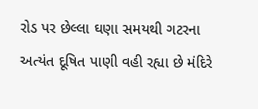રોડ પર છેલ્લા ઘણા સમયથી ગટરના અત્યંત દૂષિત પાણી વહી રહ્યા છે મંદિરે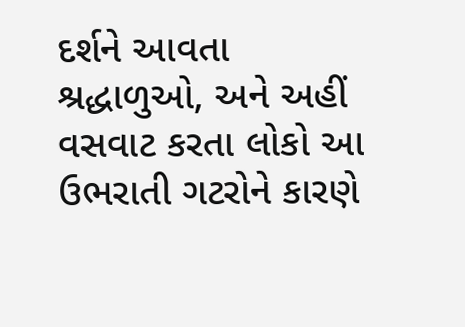દર્શને આવતા શ્રદ્ધાળુઓ, અને અહીં વસવાટ કરતા લોકો આ ઉભરાતી ગટરોને કારણે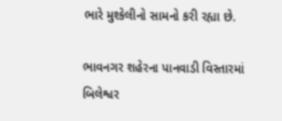ભારે મુશ્કેલીનો સામનો કરી રહ્યા છે.

ભાવનગર શહેરના પાનવાડી વિસ્તારમાં બિલેશ્વર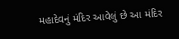મહાદેવનું મંદિર આવેલું છે આ મંદિર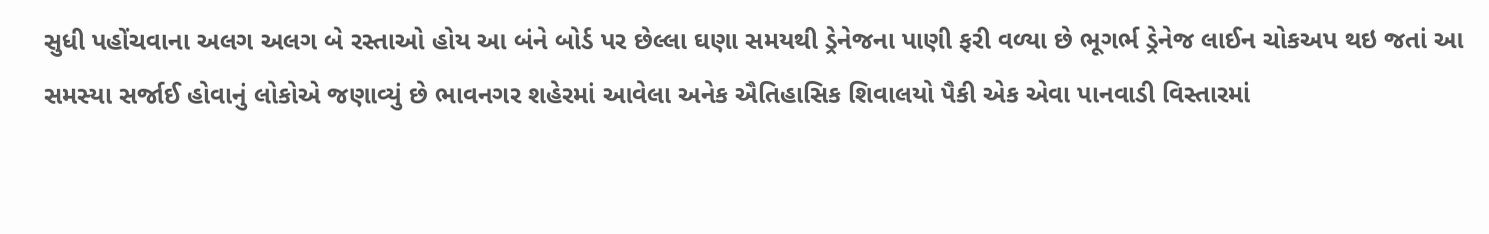સુધી પહોંચવાના અલગ અલગ બે રસ્તાઓ હોય આ બંને બોર્ડ પર છેલ્લા ઘણા સમયથી ડ્રેનેજના પાણી ફરી વળ્યા છે ભૂગર્ભ ડ્રેનેજ લાઈન ચોકઅપ થઇ જતાં આ સમસ્યા સર્જાઈ હોવાનું લોકોએ જણાવ્યું છે ભાવનગર શહેરમાં આવેલા અનેક ઐતિહાસિક શિવાલયો પૈકી એક એવા પાનવાડી વિસ્તારમાં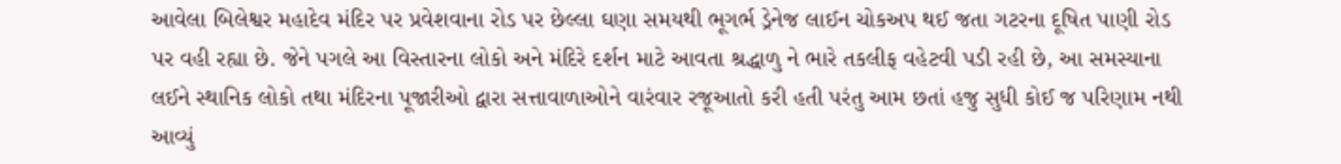આવેલા બિલેશ્વર મહાદેવ મંદિર પર પ્રવેશવાના રોડ પર છેલ્લા ઘણા સમયથી ભૂગર્ભ ડ્રેનેજ લાઈન ચોકઅપ થઈ જતા ગટરના દૂષિત પાણી રોડ પર વહી રહ્યા છે. જેને પગલે આ વિસ્તારના લોકો અને મંદિરે દર્શન માટે આવતા શ્રદ્ધાળુ ને ભારે તકલીફ વહેટવી પડી રહી છે, આ સમસ્યાના લઈને સ્થાનિક લોકો તથા મંદિરના પૂજારીઓ દ્વારા સત્તાવાળાઓને વારંવાર રજૂઆતો કરી હતી પરંતુ આમ છતાં હજુ સુધી કોઈ જ પરિણામ નથી આવ્યું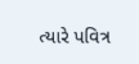ત્યારે પવિત્ર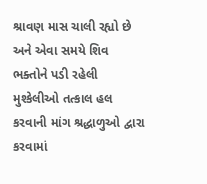શ્રાવણ માસ ચાલી રહ્યો છે અને એવા સમયે શિવ ભક્તોને પડી રહેલી મુશ્કેલીઓ તત્કાલ હલ કરવાની માંગ શ્રદ્ધાળુઓ દ્વારા કરવામાં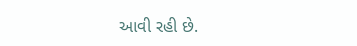આવી રહી છે.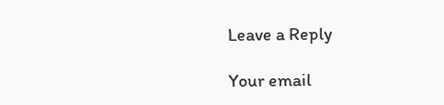Leave a Reply

Your email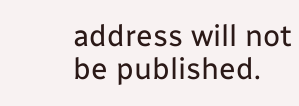address will not be published.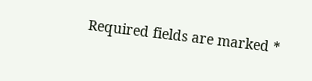Required fields are marked *